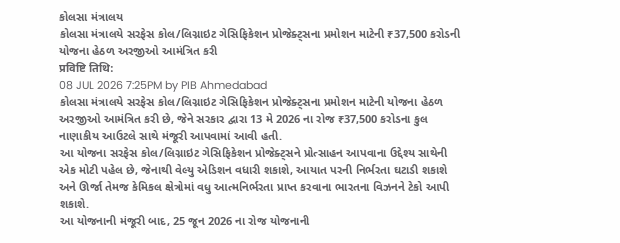કોલસા મંત્રાલય
કોલસા મંત્રાલયે સરફેસ કોલ/લિગ્નાઇટ ગેસિફિકેશન પ્રોજેક્ટ્સના પ્રમોશન માટેની ₹37,500 કરોડની યોજના હેઠળ અરજીઓ આમંત્રિત કરી
प्रविष्टि तिथि:
08 JUL 2026 7:25PM by PIB Ahmedabad
કોલસા મંત્રાલયે સરફેસ કોલ/લિગ્નાઇટ ગેસિફિકેશન પ્રોજેક્ટ્સના પ્રમોશન માટેની યોજના હેઠળ અરજીઓ આમંત્રિત કરી છે, જેને સરકાર દ્વારા 13 મે 2026 ના રોજ ₹37,500 કરોડના કુલ નાણાકીય આઉટલે સાથે મંજૂરી આપવામાં આવી હતી.
આ યોજના સરફેસ કોલ/લિગ્નાઇટ ગેસિફિકેશન પ્રોજેક્ટ્સને પ્રોત્સાહન આપવાના ઉદ્દેશ્ય સાથેની એક મોટી પહેલ છે, જેનાથી વેલ્યુ એડિશન વધારી શકાશે, આયાત પરની નિર્ભરતા ઘટાડી શકાશે અને ઊર્જા તેમજ કેમિકલ ક્ષેત્રોમાં વધુ આત્મનિર્ભરતા પ્રાપ્ત કરવાના ભારતના વિઝનને ટેકો આપી શકાશે.
આ યોજનાની મંજૂરી બાદ, 25 જૂન 2026 ના રોજ યોજનાની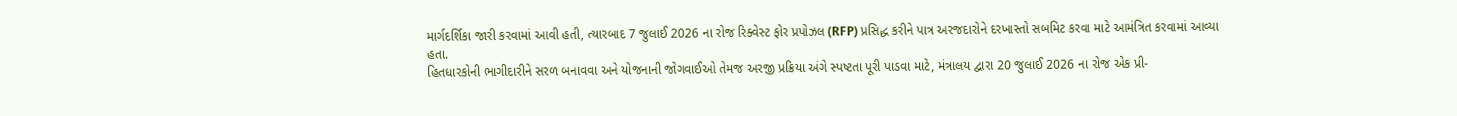માર્ગદર્શિકા જારી કરવામાં આવી હતી, ત્યારબાદ 7 જુલાઈ 2026 ના રોજ રિક્વેસ્ટ ફોર પ્રપોઝલ (RFP) પ્રસિદ્ધ કરીને પાત્ર અરજદારોને દરખાસ્તો સબમિટ કરવા માટે આમંત્રિત કરવામાં આવ્યા હતા.
હિતધારકોની ભાગીદારીને સરળ બનાવવા અને યોજનાની જોગવાઈઓ તેમજ અરજી પ્રક્રિયા અંગે સ્પષ્ટતા પૂરી પાડવા માટે, મંત્રાલય દ્વારા 20 જુલાઈ 2026 ના રોજ એક પ્રી-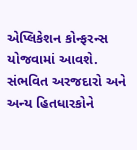એપ્લિકેશન કોન્ફરન્સ યોજવામાં આવશે. સંભવિત અરજદારો અને અન્ય હિતધારકોને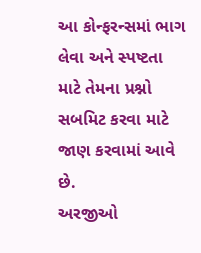આ કોન્ફરન્સમાં ભાગ લેવા અને સ્પષ્ટતા માટે તેમના પ્રશ્નો સબમિટ કરવા માટે જાણ કરવામાં આવે છે.
અરજીઓ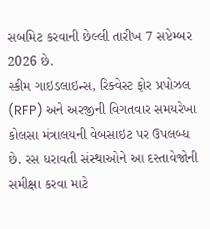સબમિટ કરવાની છેલ્લી તારીખ 7 સપ્ટેમ્બર 2026 છે.
સ્કીમ ગાઇડલાઇન્સ, રિક્વેસ્ટ ફોર પ્રપોઝલ (RFP) અને અરજીની વિગતવાર સમયરેખા કોલસા મંત્રાલયની વેબસાઇટ પર ઉપલબ્ધ છે. રસ ધરાવતી સંસ્થાઓને આ દસ્તાવેજોની સમીક્ષા કરવા માટે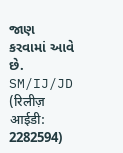જાણ કરવામાં આવે છે.
SM/IJ/JD
(रिलीज़ आईडी: 2282594)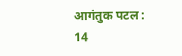आगंतुक पटल : 14